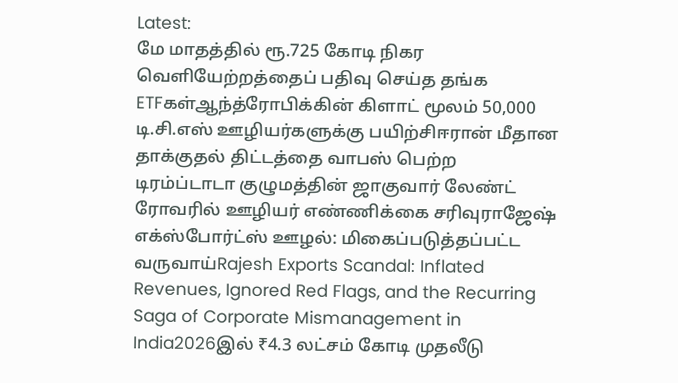Latest:
மே மாதத்தில் ரூ.725 கோடி நிகர வெளியேற்றத்தைப் பதிவு செய்த தங்க ETFகள்ஆந்த்ரோபிக்கின் கிளாட் மூலம் 50,000 டி.சி.எஸ் ஊழியர்களுக்கு பயிற்சிஈரான் மீதான தாக்குதல் திட்டத்தை வாபஸ் பெற்ற டிரம்ப்டாடா குழுமத்தின் ஜாகுவார் லேண்ட் ரோவரில் ஊழியர் எண்ணிக்கை சரிவுராஜேஷ் எக்ஸ்போர்ட்ஸ் ஊழல்: மிகைப்படுத்தப்பட்ட வருவாய்Rajesh Exports Scandal: Inflated Revenues, Ignored Red Flags, and the Recurring Saga of Corporate Mismanagement in India2026இல் ₹4.3 லட்சம் கோடி முதலீடு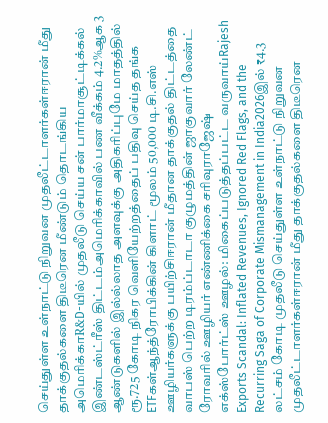செய்துள்ள உள்நாட்டு நிறுவன முதலீட்டாளர்கள்ஈரான் மீது தாக்குதல்களை திடீரென மீண்டும் தொடங்கிய அமெரிக்காR&D-யில் முதலீடு செய்ய சன் பார்மாசூட்டிக்கல் இண்டஸ்ட்ரீஸ் திட்டம்அமெரிக்காவில் பண வீக்கம் 4.2%ஆக 3 ஆண்டுகளில் இல்ல்லாத அளவுக்கு அதிகரிப்புமே மாதத்தில் ரூ.725 கோடி நிகர வெளியேற்றத்தைப் பதிவு செய்த தங்க ETFகள்ஆந்த்ரோபிக்கின் கிளாட் மூலம் 50,000 டி.சி.எஸ் ஊழியர்களுக்கு பயிற்சிஈரான் மீதான தாக்குதல் திட்டத்தை வாபஸ் பெற்ற டிரம்ப்டாடா குழுமத்தின் ஜாகுவார் லேண்ட் ரோவரில் ஊழியர் எண்ணிக்கை சரிவுராஜேஷ் எக்ஸ்போர்ட்ஸ் ஊழல்: மிகைப்படுத்தப்பட்ட வருவாய்Rajesh Exports Scandal: Inflated Revenues, Ignored Red Flags, and the Recurring Saga of Corporate Mismanagement in India2026இல் ₹4.3 லட்சம் கோடி முதலீடு செய்துள்ள உள்நாட்டு நிறுவன முதலீட்டாளர்கள்ஈரான் மீது தாக்குதல்களை திடீரென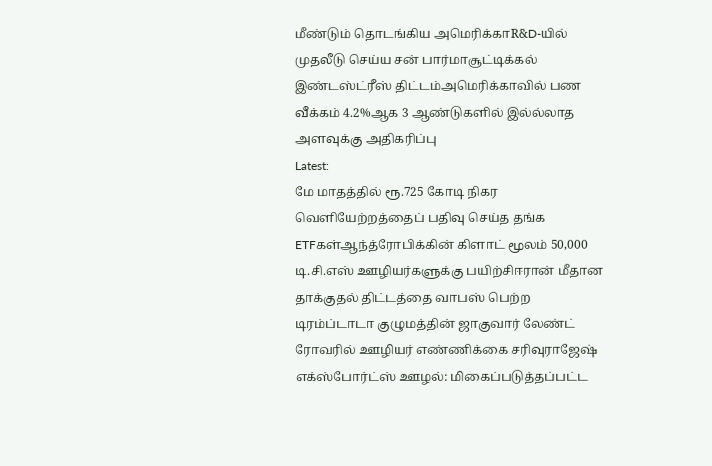மீண்டும் தொடங்கிய அமெரிக்காR&D-யில் முதலீடு செய்ய சன் பார்மாசூட்டிக்கல் இண்டஸ்ட்ரீஸ் திட்டம்அமெரிக்காவில் பண வீக்கம் 4.2%ஆக 3 ஆண்டுகளில் இல்ல்லாத அளவுக்கு அதிகரிப்பு
Latest:
மே மாதத்தில் ரூ.725 கோடி நிகர வெளியேற்றத்தைப் பதிவு செய்த தங்க ETFகள்ஆந்த்ரோபிக்கின் கிளாட் மூலம் 50,000 டி.சி.எஸ் ஊழியர்களுக்கு பயிற்சிஈரான் மீதான தாக்குதல் திட்டத்தை வாபஸ் பெற்ற டிரம்ப்டாடா குழுமத்தின் ஜாகுவார் லேண்ட் ரோவரில் ஊழியர் எண்ணிக்கை சரிவுராஜேஷ் எக்ஸ்போர்ட்ஸ் ஊழல்: மிகைப்படுத்தப்பட்ட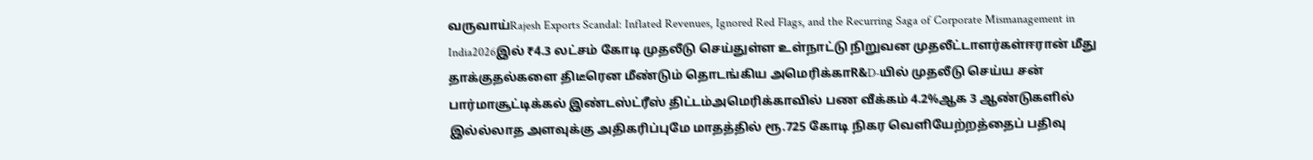வருவாய்Rajesh Exports Scandal: Inflated Revenues, Ignored Red Flags, and the Recurring Saga of Corporate Mismanagement in India2026இல் ₹4.3 லட்சம் கோடி முதலீடு செய்துள்ள உள்நாட்டு நிறுவன முதலீட்டாளர்கள்ஈரான் மீது தாக்குதல்களை திடீரென மீண்டும் தொடங்கிய அமெரிக்காR&D-யில் முதலீடு செய்ய சன் பார்மாசூட்டிக்கல் இண்டஸ்ட்ரீஸ் திட்டம்அமெரிக்காவில் பண வீக்கம் 4.2%ஆக 3 ஆண்டுகளில் இல்ல்லாத அளவுக்கு அதிகரிப்புமே மாதத்தில் ரூ.725 கோடி நிகர வெளியேற்றத்தைப் பதிவு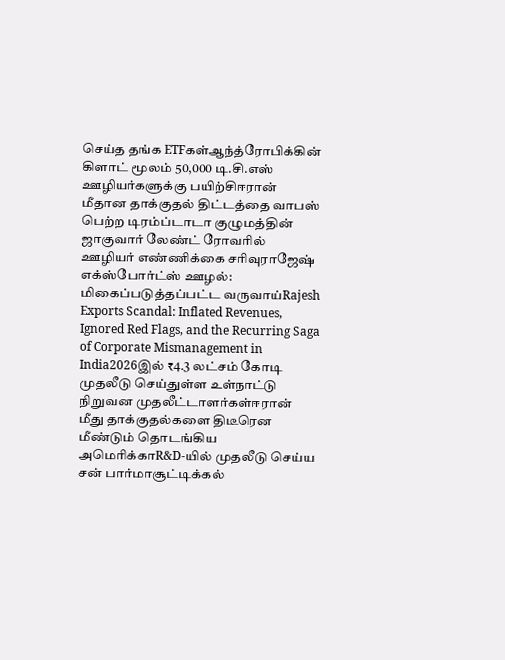செய்த தங்க ETFகள்ஆந்த்ரோபிக்கின் கிளாட் மூலம் 50,000 டி.சி.எஸ் ஊழியர்களுக்கு பயிற்சிஈரான் மீதான தாக்குதல் திட்டத்தை வாபஸ் பெற்ற டிரம்ப்டாடா குழுமத்தின் ஜாகுவார் லேண்ட் ரோவரில் ஊழியர் எண்ணிக்கை சரிவுராஜேஷ் எக்ஸ்போர்ட்ஸ் ஊழல்: மிகைப்படுத்தப்பட்ட வருவாய்Rajesh Exports Scandal: Inflated Revenues, Ignored Red Flags, and the Recurring Saga of Corporate Mismanagement in India2026இல் ₹4.3 லட்சம் கோடி முதலீடு செய்துள்ள உள்நாட்டு நிறுவன முதலீட்டாளர்கள்ஈரான் மீது தாக்குதல்களை திடீரென மீண்டும் தொடங்கிய அமெரிக்காR&D-யில் முதலீடு செய்ய சன் பார்மாசூட்டிக்கல்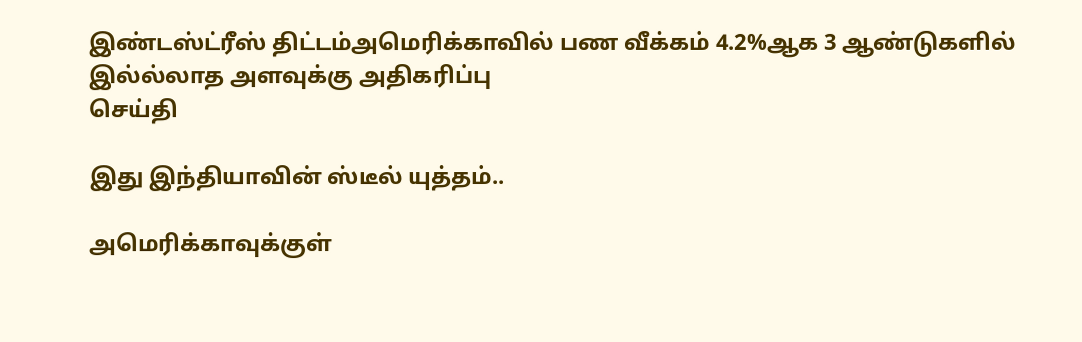இண்டஸ்ட்ரீஸ் திட்டம்அமெரிக்காவில் பண வீக்கம் 4.2%ஆக 3 ஆண்டுகளில் இல்ல்லாத அளவுக்கு அதிகரிப்பு
செய்தி

இது இந்தியாவின் ஸ்டீல் யுத்தம்..

அமெரிக்காவுக்குள்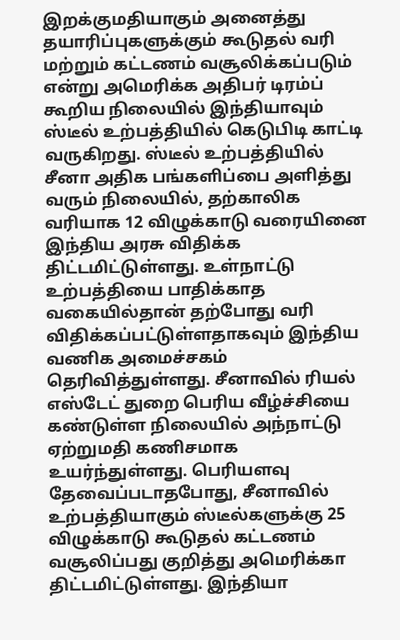இறக்குமதியாகும் அனைத்து தயாரிப்புகளுக்கும் கூடுதல் வரி மற்றும் கட்டணம் வசூலிக்கப்படும் என்று அமெரிக்க அதிபர் டிரம்ப் கூறிய நிலையில் இந்தியாவும் ஸ்டீல் உற்பத்தியில் கெடுபிடி காட்டி வருகிறது. ஸ்டீல் உற்பத்தியில் சீனா அதிக பங்களிப்பை அளித்து வரும் நிலையில், தற்காலிக வரியாக 12 விழுக்காடு வரையினை இந்திய அரசு விதிக்க திட்டமிட்டுள்ளது. உள்நாட்டு உற்பத்தியை பாதிக்காத வகையில்தான் தற்போது வரி விதிக்கப்பட்டுள்ளதாகவும் இந்திய வணிக அமைச்சகம் தெரிவித்துள்ளது. சீனாவில் ரியல் எஸ்டேட் துறை பெரிய வீழ்ச்சியை கண்டுள்ள நிலையில் அந்நாட்டு ஏற்றுமதி கணிசமாக உயர்ந்துள்ளது. பெரியளவு தேவைப்படாதபோது, சீனாவில் உற்பத்தியாகும் ஸ்டீல்களுக்கு 25 விழுக்காடு கூடுதல் கட்டணம் வசூலிப்பது குறித்து அமெரிக்கா திட்டமிட்டுள்ளது. இந்தியா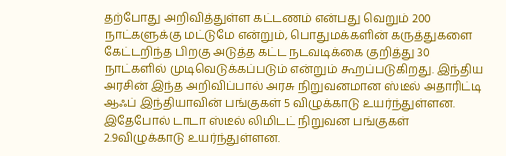தற்போது அறிவித்துள்ள கட்டணம் என்பது வெறும் 200 நாட்களுக்கு மட்டுமே என்றும், பொதுமக்களின் கருத்துகளை கேட்டறிந்த பிறகு அடுத்த கட்ட நடவடிக்கை குறித்து 30 நாட்களில் முடிவெடுக்கப்படும் என்றும் கூறப்படுகிறது. இந்திய அரசின் இந்த அறிவிப்பால் அரசு நிறுவனமான ஸ்டீல் அதாரிட்டி ஆஃப் இந்தியாவின் பங்குகள் 5 விழுக்காடு உயர்ந்துள்ளன. இதேபோல் டாடா ஸ்டீல் லிமிடட் நிறுவன பங்குகள் 2.9விழுக்காடு உயர்ந்துள்ளன.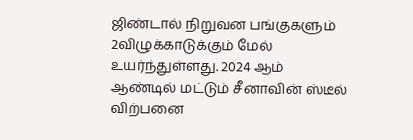ஜிண்டால் நிறுவன பங்குகளும் 2விழுக்காடுக்கும் மேல் உயர்ந்துள்ளது. 2024 ஆம் ஆண்டில் மட்டும் சீனாவின் ஸ்டீல் விற்பனை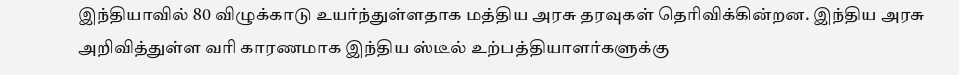இந்தியாவில் 80 விழுக்காடு உயர்ந்துள்ளதாக மத்திய அரசு தரவுகள் தெரிவிக்கின்றன. இந்திய அரசு அறிவித்துள்ள வரி காரணமாக இந்திய ஸ்டீல் உற்பத்தியாளர்களுக்கு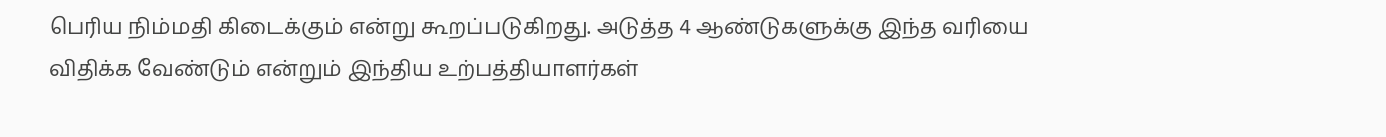பெரிய நிம்மதி கிடைக்கும் என்று கூறப்படுகிறது. அடுத்த 4 ஆண்டுகளுக்கு இந்த வரியை விதிக்க வேண்டும் என்றும் இந்திய உற்பத்தியாளர்கள்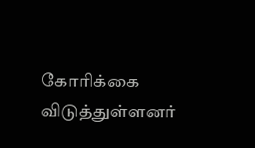கோரிக்கை விடுத்துள்ளனர்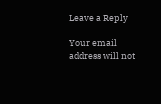Leave a Reply

Your email address will not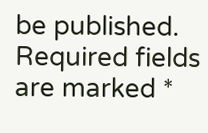be published. Required fields are marked *